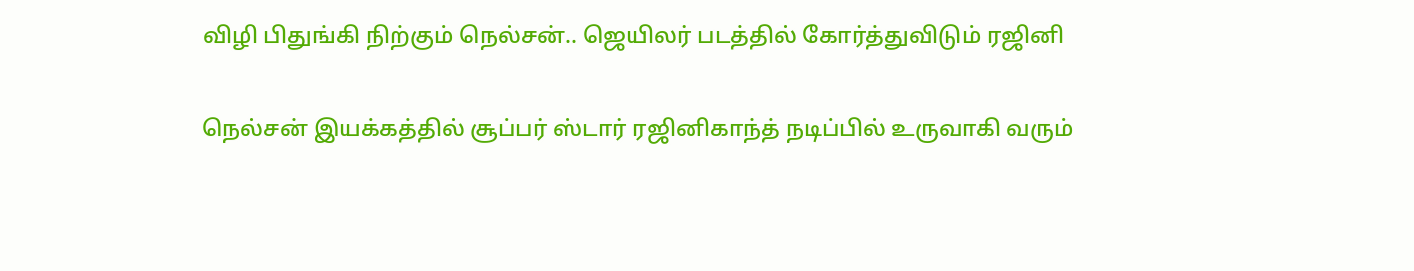விழி பிதுங்கி நிற்கும் நெல்சன்.. ஜெயிலர் படத்தில் கோர்த்துவிடும் ரஜினி

நெல்சன் இயக்கத்தில் சூப்பர் ஸ்டார் ரஜினிகாந்த் நடிப்பில் உருவாகி வரும்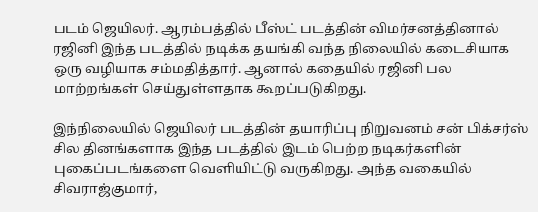படம் ஜெயிலர். ஆரம்பத்தில் பீஸ்ட் படத்தின் விமர்சனத்தினால் ரஜினி இந்த படத்தில் நடிக்க தயங்கி வந்த நிலையில் கடைசியாக ஒரு வழியாக சம்மதித்தார். ஆனால் கதையில் ரஜினி பல மாற்றங்கள் செய்துள்ளதாக கூறப்படுகிறது.

இந்நிலையில் ஜெயிலர் படத்தின் தயாரிப்பு நிறுவனம் சன் பிக்சர்ஸ் சில தினங்களாக இந்த படத்தில் இடம் பெற்ற நடிகர்களின் புகைப்படங்களை வெளியிட்டு வருகிறது. அந்த வகையில் சிவராஜ்குமார்,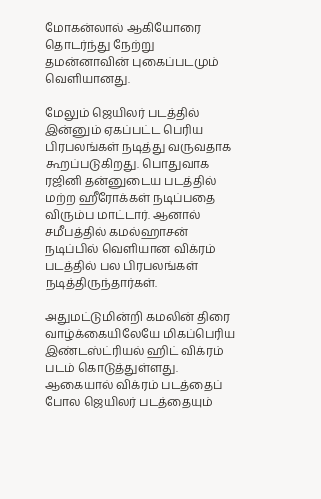மோகன்லால் ஆகியோரை தொடர்ந்து நேற்று தமன்னாவின் புகைப்படமும் வெளியானது.

மேலும் ஜெயிலர் படத்தில் இன்னும் ஏகப்பட்ட பெரிய பிரபலங்கள் நடித்து வருவதாக கூறப்படுகிறது. பொதுவாக ரஜினி தன்னுடைய படத்தில் மற்ற ஹீரோக்கள் நடிப்பதை விரும்ப மாட்டார். ஆனால் சமீபத்தில் கமல்ஹாசன் நடிப்பில் வெளியான விக்ரம் படத்தில் பல பிரபலங்கள் நடித்திருந்தார்கள்.

அதுமட்டுமின்றி கமலின் திரை வாழ்க்கையிலேயே மிகப்பெரிய இண்டஸ்ட்ரியல் ஹிட் விக்ரம் படம் கொடுத்துள்ளது. ஆகையால் விக்ரம் படத்தைப் போல ஜெயிலர் படத்தையும்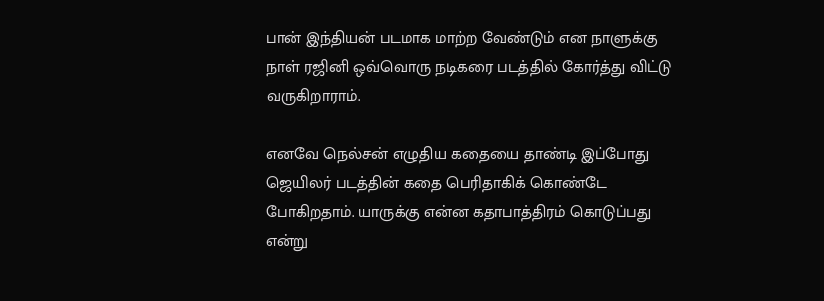பான் இந்தியன் படமாக மாற்ற வேண்டும் என நாளுக்கு நாள் ரஜினி ஒவ்வொரு நடிகரை படத்தில் கோர்த்து விட்டு வருகிறாராம்.

எனவே நெல்சன் எழுதிய கதையை தாண்டி இப்போது ஜெயிலர் படத்தின் கதை பெரிதாகிக் கொண்டே போகிறதாம். யாருக்கு என்ன கதாபாத்திரம் கொடுப்பது என்று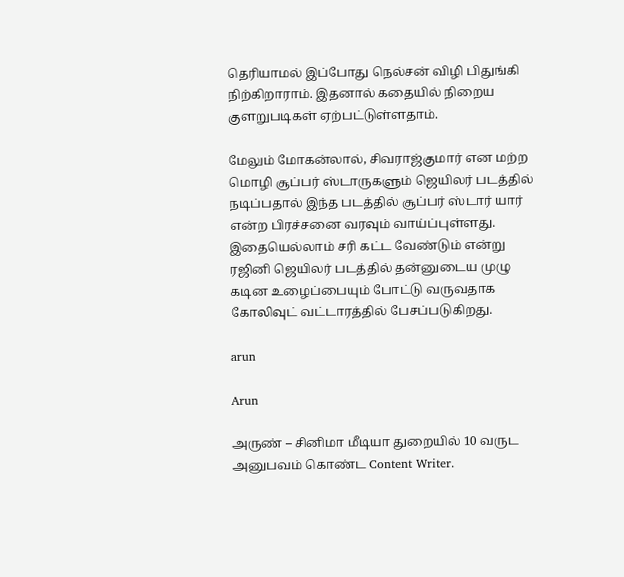தெரியாமல் இப்போது நெல்சன் விழி பிதுங்கி நிற்கிறாராம். இதனால் கதையில் நிறைய குளறுபடிகள் ஏற்பட்டுள்ளதாம்.

மேலும் மோகன்லால், சிவராஜ்குமார் என மற்ற மொழி சூப்பர் ஸ்டாருகளும் ஜெயிலர் படத்தில் நடிப்பதால் இந்த படத்தில் சூப்பர் ஸ்டார் யார் என்ற பிரச்சனை வரவும் வாய்ப்புள்ளது. இதையெல்லாம் சரி கட்ட வேண்டும் என்று ரஜினி ஜெயிலர் படத்தில் தன்னுடைய முழு கடின உழைப்பையும் போட்டு வருவதாக கோலிவுட் வட்டாரத்தில் பேசப்படுகிறது.

arun

Arun

அருண் – சினிமா மீடியா துறையில் 10 வருட அனுபவம் கொண்ட Content Writer.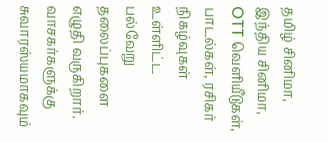தமிழ் சினிமா, இந்திய சினிமா, OTT வெளியீடுகள், பாடல்கள், ரசிகர் நிகழ்வுகள் உள்ளிட்ட பல்வேறு தலைப்புகளை எழுதி வருகிறார். வாசகர்களுக்கு சுவாரஸ்யமாகவும்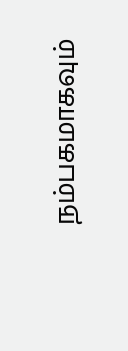நம்பகமாகவும்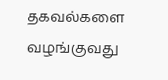தகவல்களை வழங்குவது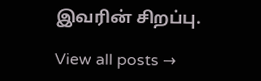இவரின் சிறப்பு.

View all posts →